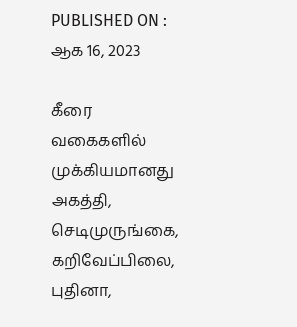PUBLISHED ON : ஆக 16, 2023

கீரை வகைகளில் முக்கியமானது அகத்தி, செடிமுருங்கை, கறிவேப்பிலை, புதினா,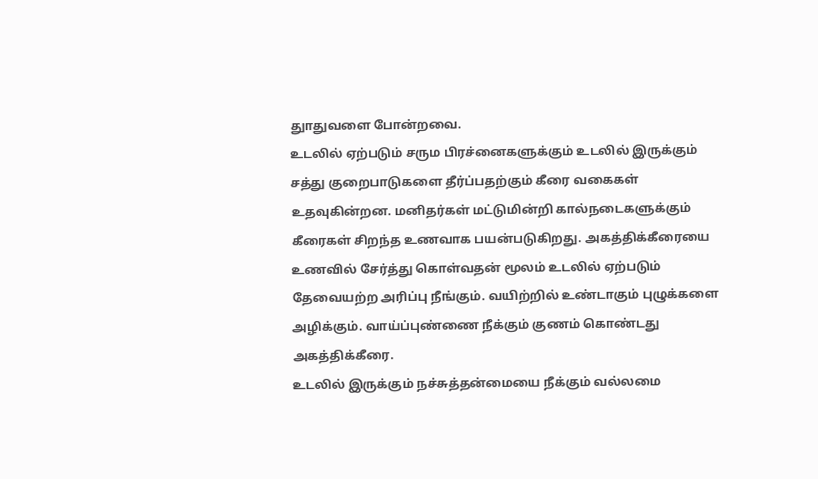துாதுவளை போன்றவை.
உடலில் ஏற்படும் சரும பிரச்னைகளுக்கும் உடலில் இருக்கும் சத்து குறைபாடுகளை தீர்ப்பதற்கும் கீரை வகைகள் உதவுகின்றன. மனிதர்கள் மட்டுமின்றி கால்நடைகளுக்கும் கீரைகள் சிறந்த உணவாக பயன்படுகிறது. அகத்திக்கீரையை உணவில் சேர்த்து கொள்வதன் மூலம் உடலில் ஏற்படும் தேவையற்ற அரிப்பு நீங்கும். வயிற்றில் உண்டாகும் புழுக்களை அழிக்கும். வாய்ப்புண்ணை நீக்கும் குணம் கொண்டது அகத்திக்கீரை.
உடலில் இருக்கும் நச்சுத்தன்மையை நீக்கும் வல்லமை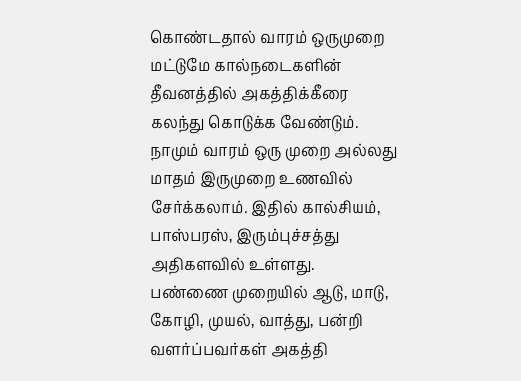கொண்டதால் வாரம் ஒருமுறை மட்டுமே கால்நடைகளின் தீவனத்தில் அகத்திக்கீரை கலந்து கொடுக்க வேண்டும். நாமும் வாரம் ஒரு முறை அல்லது மாதம் இருமுறை உணவில் சேர்க்கலாம். இதில் கால்சியம், பாஸ்பரஸ், இரும்புச்சத்து அதிகளவில் உள்ளது.
பண்ணை முறையில் ஆடு, மாடு, கோழி, முயல், வாத்து, பன்றி வளர்ப்பவர்கள் அகத்தி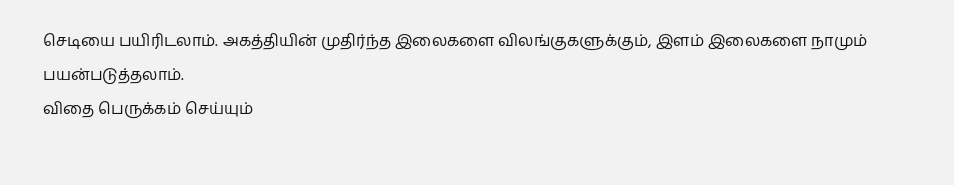செடியை பயிரிடலாம். அகத்தியின் முதிர்ந்த இலைகளை விலங்குகளுக்கும், இளம் இலைகளை நாமும் பயன்படுத்தலாம்.
விதை பெருக்கம் செய்யும்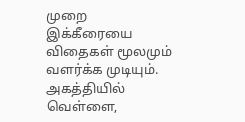முறை
இக்கீரையை விதைகள் மூலமும் வளர்க்க முடியும். அகத்தியில் வெள்ளை,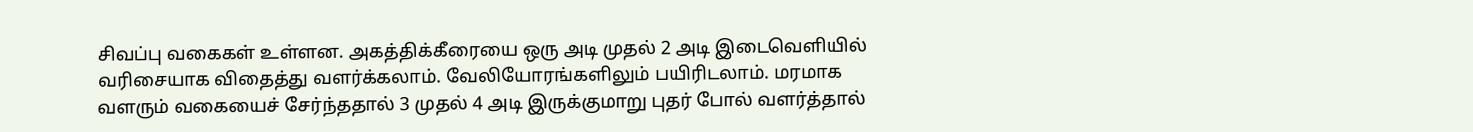சிவப்பு வகைகள் உள்ளன. அகத்திக்கீரையை ஒரு அடி முதல் 2 அடி இடைவெளியில் வரிசையாக விதைத்து வளர்க்கலாம். வேலியோரங்களிலும் பயிரிடலாம். மரமாக வளரும் வகையைச் சேர்ந்ததால் 3 முதல் 4 அடி இருக்குமாறு புதர் போல் வளர்த்தால்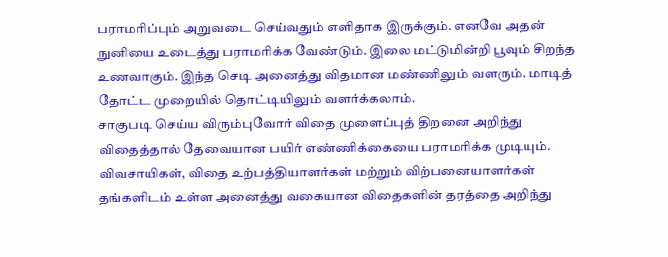பராமரிப்பும் அறுவடை செய்வதும் எளிதாக இருக்கும். எனவே அதன் நுனியை உடைத்து பராமரிக்க வேண்டும். இலை மட்டுமின்றி பூவும் சிறந்த உணவாகும். இந்த செடி அனைத்து விதமான மண்ணிலும் வளரும். மாடித் தோட்ட முறையில் தொட்டியிலும் வளர்க்கலாம்.
சாகுபடி செய்ய விரும்புவோர் விதை முளைப்புத் திறனை அறிந்து விதைத்தால் தேவையான பயிர் எண்ணிக்கையை பராமரிக்க முடியும். விவசாயிகள், விதை உற்பத்தியாளர்கள் மற்றும் விற்பனையாளர்கள் தங்களிடம் உள்ள அனைத்து வகையான விதைகளின் தரத்தை அறிந்து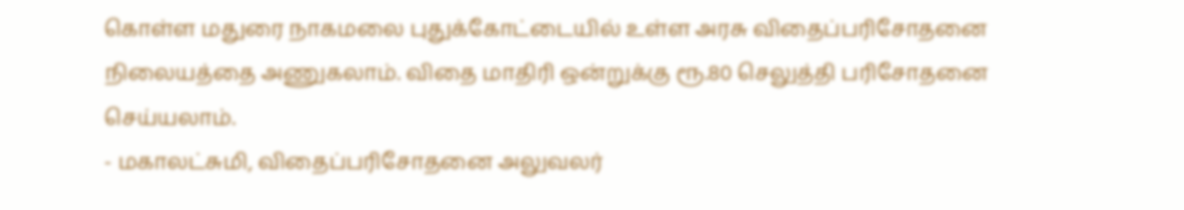கொள்ள மதுரை நாகமலை புதுக்கோட்டையில் உள்ள அரசு விதைப்பரிசோதனை நிலையத்தை அணுகலாம். விதை மாதிரி ஒன்றுக்கு ரூ.80 செலுத்தி பரிசோதனை செய்யலாம்.
- மகாலட்சுமி, விதைப்பரிசோதனை அலுவலர்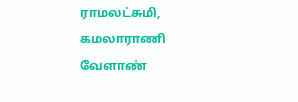ராமலட்சுமி, கமலாராணி வேளாண்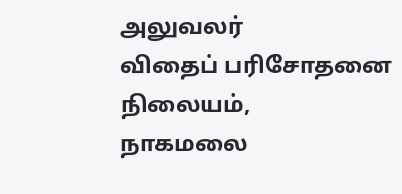அலுவலர்
விதைப் பரிசோதனை நிலையம்,
நாகமலை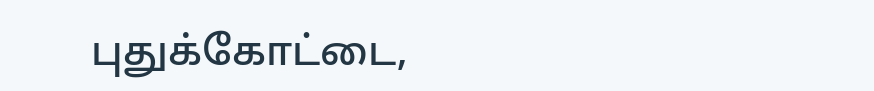புதுக்கோட்டை,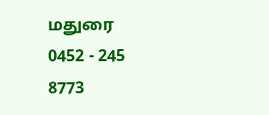மதுரை
0452 - 245 8773